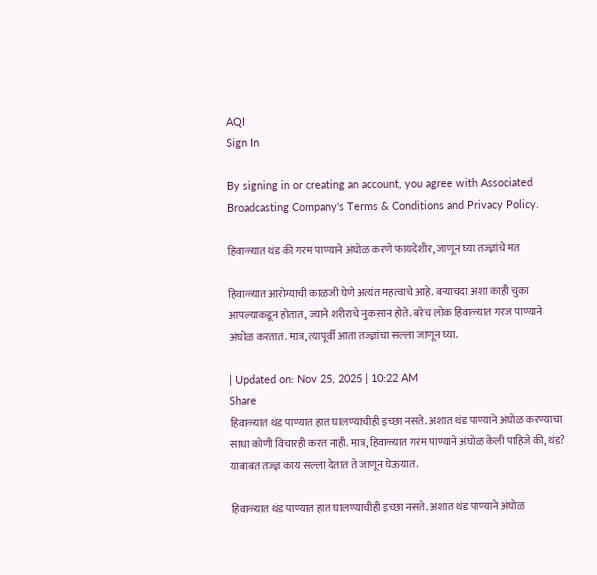AQI
Sign In

By signing in or creating an account, you agree with Associated Broadcasting Company's Terms & Conditions and Privacy Policy.

हिवाळ्यात थंड की गरम पाण्याने अंघोळ करणे फायदेशीर, जाणून घ्या तज्ज्ञांचे मत

हिवाळ्यात आरोग्याची काळजी घेणे अत्यंत महत्वाचे आहे. बऱ्याचदा अशा काही चुका आपल्याकडून होतात, ज्याने शरीराचे नुकसान होते. बरेच लोक हिवाळ्यात गरज पाण्याने अंघोळ करतात. मात्र, त्यापूर्वी आता तज्ज्ञांचा सल्ला जाणून घ्या.

| Updated on: Nov 25, 2025 | 10:22 AM
Share
हिवाळ्यात थंड पाण्यात हात घालण्याचीही इच्छा नसते. अशात थंड पाण्याने अंघोळ करण्याचा साधा कोणी विचारही करत नाही. मात्र, हिवाळ्यात गरम पाण्याने अंघोळ केली पाहिजे की, थंड? याबाबत तज्ज्ञ काय सल्ला देतात ते जाणून घेऊयात.

हिवाळ्यात थंड पाण्यात हात घालण्याचीही इच्छा नसते. अशात थंड पाण्याने अंघोळ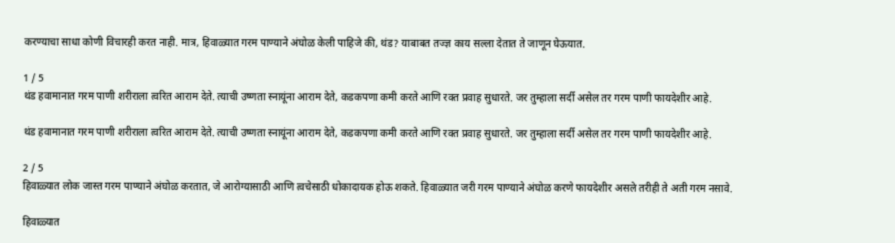करण्याचा साधा कोणी विचारही करत नाही. मात्र, हिवाळ्यात गरम पाण्याने अंघोळ केली पाहिजे की, थंड? याबाबत तज्ज्ञ काय सल्ला देतात ते जाणून घेऊयात.

1 / 5
थंड हवामानात गरम पाणी शरीराला त्वरित आराम देते. त्याची उष्णता स्नायूंना आराम देते, कडकपणा कमी करते आणि रक्त प्रवाह सुधारते. जर तुम्हाला सर्दी असेल तर गरम पाणी फायदेशीर आहे.

थंड हवामानात गरम पाणी शरीराला त्वरित आराम देते. त्याची उष्णता स्नायूंना आराम देते, कडकपणा कमी करते आणि रक्त प्रवाह सुधारते. जर तुम्हाला सर्दी असेल तर गरम पाणी फायदेशीर आहे.

2 / 5
हिवाळ्यात लोक जास्त गरम पाण्याने अंघोळ करतात, जे आरोग्यासाठी आणि त्वचेसाठी धोकादायक होऊ शकते. हिवाळ्यात जरी गरम पाण्याने अंघोळ करणे फायदेशीर असले तरीही ते अती गरम नसावे.

हिवाळ्यात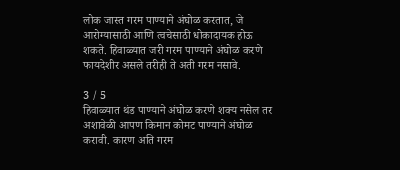लोक जास्त गरम पाण्याने अंघोळ करतात, जे आरोग्यासाठी आणि त्वचेसाठी धोकादायक होऊ शकते. हिवाळ्यात जरी गरम पाण्याने अंघोळ करणे फायदेशीर असले तरीही ते अती गरम नसावे.

3 / 5
हिवाळ्यात थंड पाण्याने अंघोळ करणे शक्य नसेल तर अशावेळी आपण किमान कोमट पाण्याने अंघोळ करावी. कारण अति गरम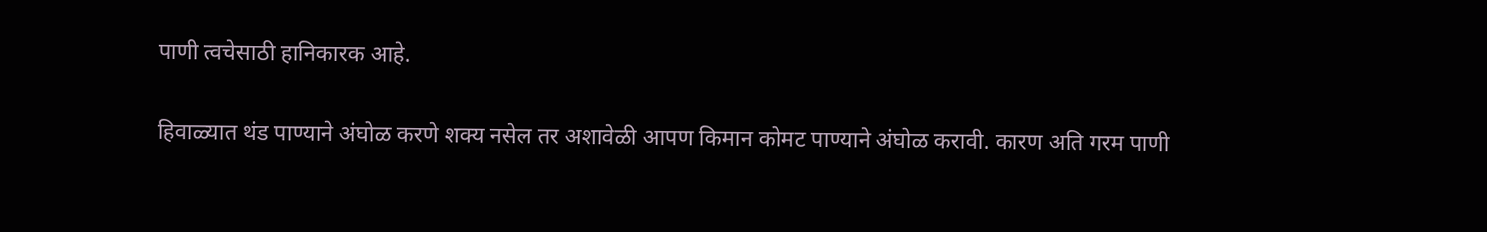पाणी त्वचेसाठी हानिकारक आहे.

हिवाळ्यात थंड पाण्याने अंघोळ करणे शक्य नसेल तर अशावेळी आपण किमान कोमट पाण्याने अंघोळ करावी. कारण अति गरम पाणी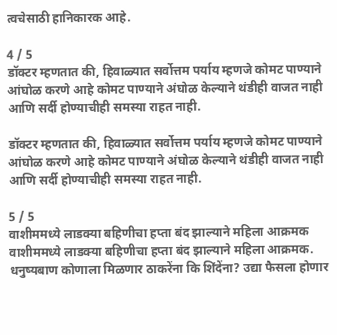त्वचेसाठी हानिकारक आहे.

4 / 5
डॉक्टर म्हणतात की, हिवाळ्यात सर्वोत्तम पर्याय म्हणजे कोमट पाण्याने आंघोळ करणे आहे कोमट पाण्याने अंघोळ केल्याने थंडीही वाजत नाही आणि सर्दी होण्याचीही समस्या राहत नाही.

डॉक्टर म्हणतात की, हिवाळ्यात सर्वोत्तम पर्याय म्हणजे कोमट पाण्याने आंघोळ करणे आहे कोमट पाण्याने अंघोळ केल्याने थंडीही वाजत नाही आणि सर्दी होण्याचीही समस्या राहत नाही.

5 / 5
वाशीममध्ये लाडक्या बहिणीचा हप्ता बंद झाल्याने महिला आक्रमक
वाशीममध्ये लाडक्या बहिणीचा हप्ता बंद झाल्याने महिला आक्रमक.
धनुष्यबाण कोणाला मिळणार ठाकरेंना कि शिंदेंना? उद्या फैसला होणार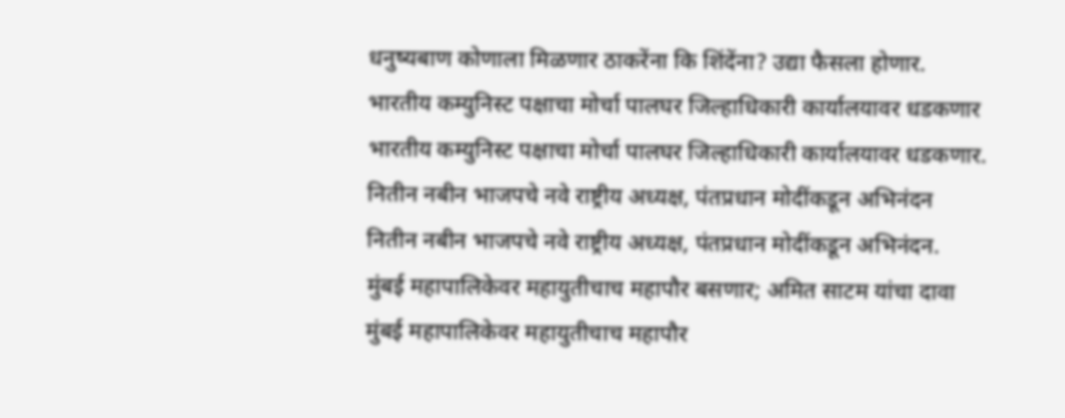धनुष्यबाण कोणाला मिळणार ठाकरेंना कि शिंदेंना? उद्या फैसला होणार.
भारतीय कम्युनिस्ट पक्षाचा मोर्चा पालघर जिल्हाधिकारी कार्यालयावर धडकणार
भारतीय कम्युनिस्ट पक्षाचा मोर्चा पालघर जिल्हाधिकारी कार्यालयावर धडकणार.
नितीन नबीन भाजपचे नवे राष्ट्रीय अध्यक्ष, पंतप्रधान मोदींकडून अभिनंदन
नितीन नबीन भाजपचे नवे राष्ट्रीय अध्यक्ष, पंतप्रधान मोदींकडून अभिनंदन.
मुंबई महापालिकेवर महायुतीचाच महापौर बसणार; अमित साटम यांचा दावा
मुंबई महापालिकेवर महायुतीचाच महापौर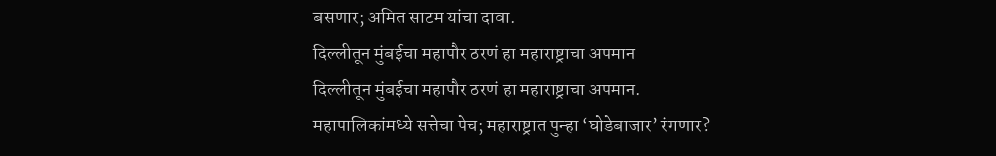बसणार; अमित साटम यांचा दावा.
दिल्लीतून मुंबईचा महापौर ठरणं हा महाराष्ट्राचा अपमान
दिल्लीतून मुंबईचा महापौर ठरणं हा महाराष्ट्राचा अपमान.
महापालिकांमध्ये सत्तेचा पेच; महाराष्ट्रात पुन्हा ‘घोडेबाजार’ रंगणार?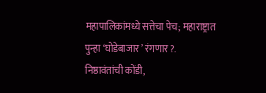महापालिकांमध्ये सत्तेचा पेच; महाराष्ट्रात पुन्हा ‘घोडेबाजार’ रंगणार?.
निष्ठावंतांची कोंडी,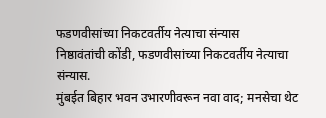फडणवीसांच्या निकटवर्तीय नेत्याचा संन्यास
निष्ठावंतांची कोंडी, फडणवीसांच्या निकटवर्तीय नेत्याचा संन्यास.
मुंबईत बिहार भवन उभारणीवरून नवा वाद; मनसेचा थेट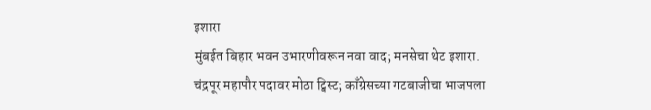इशारा
मुंबईत बिहार भवन उभारणीवरून नवा वाद; मनसेचा थेट इशारा.
चंद्रपूर महापौर पदावर मोठा ट्विस्ट; काँग्रेसच्या गटबाजीचा भाजपला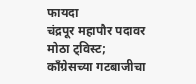फायदा
चंद्रपूर महापौर पदावर मोठा ट्विस्ट; काँग्रेसच्या गटबाजीचा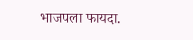भाजपला फायदा.